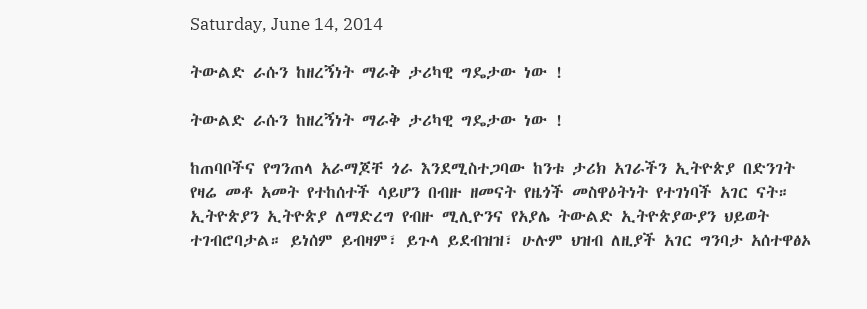Saturday, June 14, 2014

ትውልድ ራሱን ከዘረኝነት ማራቅ ታሪካዊ ግዴታው ነው !

ትውልድ ራሱን ከዘረኝነት ማራቅ ታሪካዊ ግዴታው ነው !

ከጠባቦችና የግንጠላ አራማጆቸ ጎራ እንደሚስተጋባው ከንቱ ታሪክ አገራችን ኢትዮጵያ በድንገት የዛሬ መቶ አመት የተከሰተች ሳይሆን በብዙ ዘመናት የዜጎች መስዋዕትነት የተገነባች አገር ናት። ኢትዮጵያን ኢትዮጵያ ለማድረግ የብዙ ሚሊዮንና የአያሌ ትውልድ ኢትዮጵያውያን ህይወት ተገብሮባታል። ይነሰም ይብዛም፣ ይጉላ ይደብዝዝ፣ ሁሉም ህዝብ ለዚያች አገር ግንባታ አሰተዋፅኦ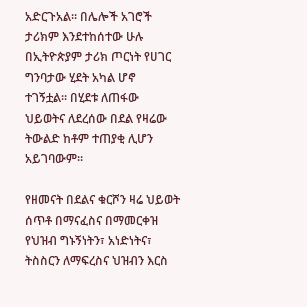አድርጉአል። በሌሎች አገሮች ታሪክም እንደተከሰተው ሁሉ በኢትዮጵያም ታሪክ ጦርነት የሀገር ግንባታው ሂደት አካል ሆኖ ተገኝቷል። በሂደቱ ለጠፋው ህይወትና ለደረሰው በደል የዛሬው ትውልድ ከቶም ተጠያቂ ሊሆን አይገባውም።

የዘመናት በደልና ቁርሾን ዛሬ ህይወት ሰጥቶ በማናፈስና በማመርቀዝ የህዝብ ግኑኝነትን፣ አነድነትና፣ ትስስርን ለማፍረስና ህዝብን እርስ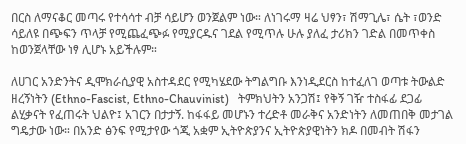በርስ ለማናቆር መጣሩ የተሳሳተ ብቻ ሳይሆን ወንጀልም ነው። ለነገሩማ ዛሬ ህፃን፣ ሽማጊሌ፣ ሴት ፣ወንድ ሳይለዩ በጭፍን ጥላቻ የሚጨፈጭፉ የሚያርዱና ገደል የሚጥሉ ሁሉ ያለፈ ታሪክን ገድል በመጥቀስ ከወንጀላቸው ነፃ ሊሆኑ አይችሉም።

ለሀገር አንድንትና ዲሞክራሲያዊ አስተዳደር የሚካሄደው ትግልግቡ እንነዲደርስ ከተፈለገ ወጣቱ ትውልድ ዘረኝነትን (Ethno-Fascist, Ethno-Chauvinist)   ትምክህትን አንጋሽ፤ የቅኝ ገዥ ተስፋፊ ደጋፊ ልሂቃናት የፈጠሩት ህልዮ፤ አገርን በታታኝ. ከፋፋይ መሆኑን ተረድቶ መራቅና አንድነትን ለመጠበቅ መታገል ግዴታው ነው። በአንድ ፅንፍ የሚታየው ጎጂ አቋም ኢትዮጵያንና ኢትዮጵያዊነትን ክዶ በመብት ሽፋን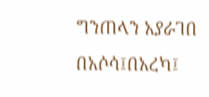ግንጠላን አያራገበ በአሶሳ፤በአረካ፤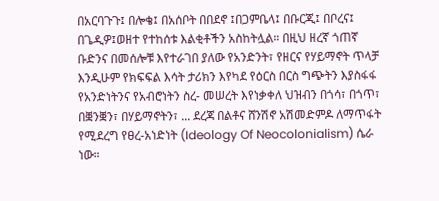በአርባጉጉ፤ በሎቄ፤ በአሰቦት በበደኖ ፤በጋምቤላ፤ በቡርጂ፤ በቦረና፤ በጌዲዎ፤ወዘተ የተከሰቱ እልቂቶችን አስከትሏል። በዚህ ዘረኛ ጎጠኛ ቡድንና በመሰሎቹ እየተራገበ ያለው የአንድንት፣ የዘርና የሃይማኖት ጥላቻ እንዲሁም የክፍፍል እሳት ታሪክን እየካደ የዕርስ በርስ ግጭትን እያስፋፋ የአንድነትንና የአብሮነትን ስረ- መሠረት እየነቃቀለ ህዝብን በጎሳ፣ በጎጥ፣ በቛንቛን፣ በሃይማኖትን፣ ... ደረጃ በልቶና ሸንሽኖ አሽመድምዶ ለማጥፋት የሚደረግ የፀረ-አነድነት (Ideology Of Neocolonialism) ሴራ ነው።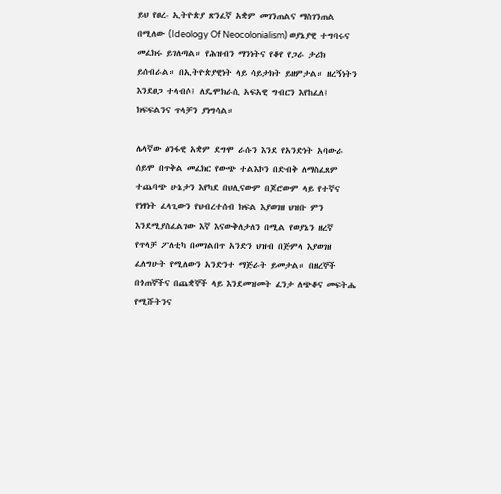ይህ የፀረ- ኢትዮጵያ ጽንፈኛ አቋም መገንጠልና ማስገንጠል በሚለው (Ideology Of Neocolonialism) ወያኔያዊ ተግባሩና መፈክሩ ይገለጣል። የሕዝብን ማንነትና የቆየ የጋራ ታሪክ ይሰብራል። በኢትዮጵያዊነት ላይ ሳይታክት ይዘምታል። ዘረኝነትን እንደፀጋ ተላብሶ፤ ለዴሞክራሲ አፍአዊ ግብርን እየከፈለ፤ ክፍፍልንና ጥላቻን ያነግሳል።

ሌላኛው ፅንፋዊ አቋም ደግሞ ራሱን እንደ የአንድነት አባውራ ሰይሞ በጥቅል መፈክር የውጭ ተልእኮን በድብቅ ለማስፈጸም ተጨባጭ ሁኔታን እየካደ በህሊናውም በጆሮውም ላይ የተኛና የነፃነት ፈላጊውን የህብረተሰብ ክፍል እያወገዘ ህዝቡ ምን እንደሚያስፈልገው እኛ እናውቅለታለን በሚል የወያኔን ዘረኛ የጥላቻ ፖለቲካ በመገልበጥ አንድን ህዝብ በጅምላ እያወገዘ ፈለግሁት የሚለውን አንድንተ ማጅራት ይመታል። በዘረኞች በጎጠኞችና በጨቋኞች ላይ እንደመዝመት ፈንታ ለጭቆና መፍትሔ የሚሹትንና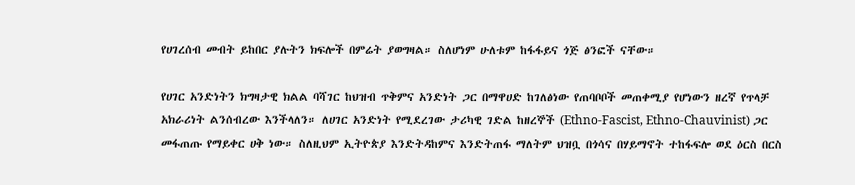የሀገረሰብ መብት ይከበር ያሉትን ክፍሎች በምሬት ያወግዛል። ስለሆነም ሁለቱም ከፋፋይና ጎጅ ፅንፎች ናቸው።

የሀገር አንድነትን ክግዛታዊ ክልል ባሻገር ከህዝብ ጥቅምና አንድነት ጋር በማዋሀድ ከገለፅነው የጠባቦቦች መጠቀሚያ የሆነውን ዘረኛ የጥላቻ አክራሪነት ልንሰብረው እንችላለን። ለሀገር አንድነት የሚደረገው ታሪካዊ ገድል ከዘረኞች (Ethno-Fascist, Ethno-Chauvinist) ጋር መፋጠጡ የማይቀር ሀቅ ነው። ስለዚህም ኢትዮጵያ እንድትዳከምና እንድትጠፋ ማለትም ህዝቧ በጎሳና በሃይማኖት ተከፋፍሎ ወደ ዕርስ በርስ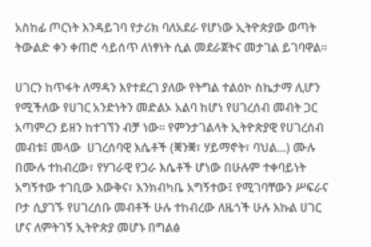አስከፊ ጦርነት እንዳይገባ የታሪክ ባለአደራ የሆነው ኢትዮጵያው ወጣት ትውልድ ቀን ቀጠሮ ሳይሰጥ ለነፃነት ሲል መደራጀትና መታገል ይገባዋል።

ሀገርን ከጥፋት ለማዳን እየተደረገ ያለው የትግል ተልዕኮ ስኬታማ ሊሆን የሚችለው የሀገር አንድነትን መድልኦ አልባ ከሆነ የሀገረሰብ መብት ጋር አጣምረን ይዘን ከተገኘን ብቻ ነው። የምንታገልላት ኢትዮጵያዊ የሀገረሰብ መብቱ፤ መላው  ሀገረሰባዊ እሴቶች (ቛንቛ፣ ሃይማኖት፣ ባህል...) ሙሉ በሙሉ ተከብረው፣ የሃገራዊ የጋራ እሴቶች ሆነው በሁሉም ተቀባይነት አግኝተው ተገቢው እውቅና፣ እንክብካቤ አግኝተው፤ የሚገባቸውን ሥፍራና ቦታ ሲያገኙ የሀገረሰቡ መብቶች ሁሉ ተከብረው ለዜጎች ሁሉ እኩል ሀገር ሆና ለምትገኝ ኢትዮጵያ መሆኑ በግልፅ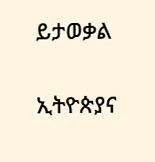ይታወቃል

ኢትዮጵያና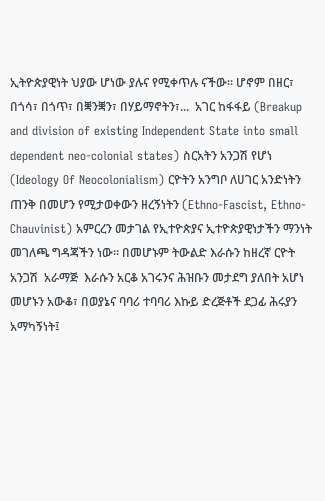ኢትዮጵያዊነት ህያው ሆነው ያሉና የሚቀጥሉ ናችው። ሆኖም በዘር፣ በጎሳ፣ በጎጥ፣ በቛንቛን፣ በሃይማኖትን፣...  አገር ከፋፋይ (Breakup and division of existing Independent State into small dependent neo-colonial states) ስርአትን አንጋሽ የሆነ (Ideology Of Neocolonialism) ርዮትን አንግቦ ለሀገር አንድነትን ጠንቅ በመሆን የሚታወቀውን ዘረኝነትን (Ethno-Fascist, Ethno-Chauvinist) አምርረን መታገል የኢተዮጵያና ኢተዮጵያዊነታችን ማንነት መገለጫ ግዳጃችን ነው። በመሆኑም ትውልድ እራሱን ከዘረኛ ርዮት አንጋሽ  አራማጅ  እራሱን አርቆ አገሩንና ሕዝቡን መታደግ ያለበት አሆነ መሆኑን አውቆ፣ በወያኔና ባባሪ ተባባሪ እኩይ ድረጅቶች ደጋፊ ሕሩያን አማካኝነት፤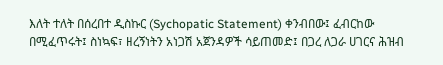እለት ተለት በሰረበተ ዲስኩር (Sychopatic Statement) ቀንብበው፤ ፈብርከው በሚፈጥሩት፤ ስነኳፍ፣ ዘረኝነትን አነጋሽ አጀንዳዎች ሳይጠመድ፤ በጋረ ለጋራ ሀገርና ሕዝብ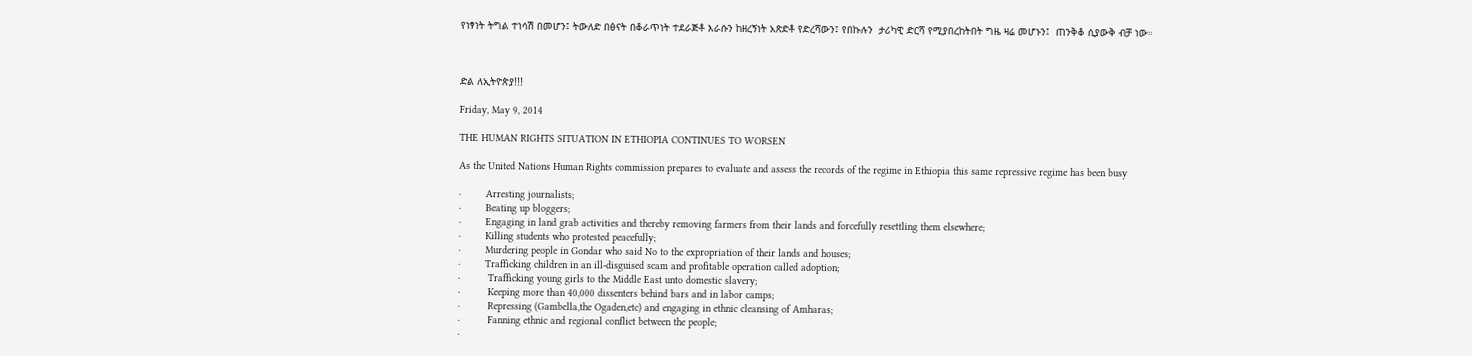የነፃነት ትግል ተነሳሽ በመሆን፤ ትውለድ በፅናት በቆራጥነት ተደራጅቶ እራሱን ከዘረኝነት አጽድቶ የድረሻውን፤ የበኩሉን  ታሪካዊ ድርሻ የሚያበረከትበት ግዜ ዛሬ መሆኑን፤  ጠንቅቆ ሲያውቅ ብቻ ነው።



ድል ለኢትዮጵያ!!!

Friday, May 9, 2014

THE HUMAN RIGHTS SITUATION IN ETHIOPIA CONTINUES TO WORSEN

As the United Nations Human Rights commission prepares to evaluate and assess the records of the regime in Ethiopia this same repressive regime has been busy

·        Arresting journalists;
·        Beating up bloggers;
·        Engaging in land grab activities and thereby removing farmers from their lands and forcefully resettling them elsewhere;
·        Killing students who protested peacefully;
·        Murdering people in Gondar who said No to the expropriation of their lands and houses;
·        Trafficking children in an ill-disguised scam and profitable operation called adoption;
·         Trafficking young girls to the Middle East unto domestic slavery;
·         Keeping more than 40,000 dissenters behind bars and in labor camps;
·         Repressing (Gambella,the Ogaden,etc) and engaging in ethnic cleansing of Amharas;
·         Fanning ethnic and regional conflict between the people;
·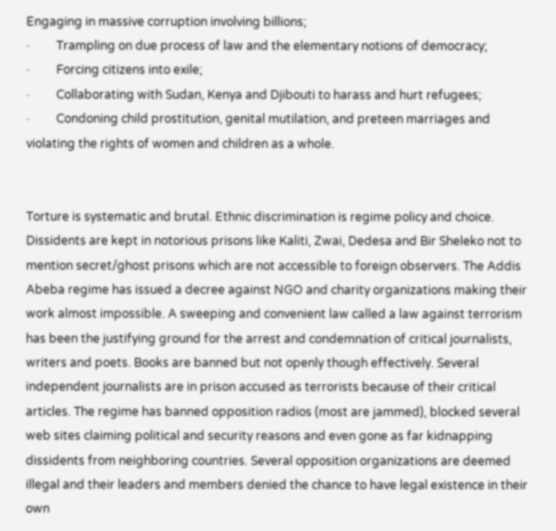Engaging in massive corruption involving billions;
·         Trampling on due process of law and the elementary notions of democracy;
·         Forcing citizens into exile;
·         Collaborating with Sudan, Kenya and Djibouti to harass and hurt refugees;
·         Condoning child prostitution, genital mutilation, and preteen marriages and violating the rights of women and children as a whole.


Torture is systematic and brutal. Ethnic discrimination is regime policy and choice. Dissidents are kept in notorious prisons like Kaliti, Zwai, Dedesa and Bir Sheleko not to mention secret/ghost prisons which are not accessible to foreign observers. The Addis Abeba regime has issued a decree against NGO and charity organizations making their work almost impossible. A sweeping and convenient law called a law against terrorism has been the justifying ground for the arrest and condemnation of critical journalists, writers and poets. Books are banned but not openly though effectively. Several independent journalists are in prison accused as terrorists because of their critical articles. The regime has banned opposition radios (most are jammed), blocked several web sites claiming political and security reasons and even gone as far kidnapping dissidents from neighboring countries. Several opposition organizations are deemed illegal and their leaders and members denied the chance to have legal existence in their own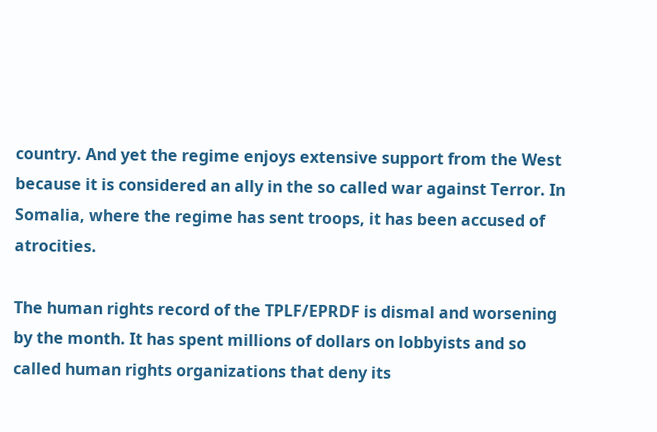country. And yet the regime enjoys extensive support from the West because it is considered an ally in the so called war against Terror. In Somalia, where the regime has sent troops, it has been accused of atrocities.

The human rights record of the TPLF/EPRDF is dismal and worsening by the month. It has spent millions of dollars on lobbyists and so called human rights organizations that deny its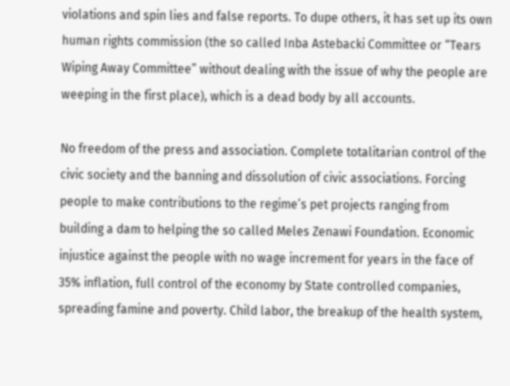violations and spin lies and false reports. To dupe others, it has set up its own human rights commission (the so called Inba Astebacki Committee or “Tears Wiping Away Committee” without dealing with the issue of why the people are weeping in the first place), which is a dead body by all accounts.

No freedom of the press and association. Complete totalitarian control of the civic society and the banning and dissolution of civic associations. Forcing people to make contributions to the regime’s pet projects ranging from building a dam to helping the so called Meles Zenawi Foundation. Economic injustice against the people with no wage increment for years in the face of 35% inflation, full control of the economy by State controlled companies, spreading famine and poverty. Child labor, the breakup of the health system,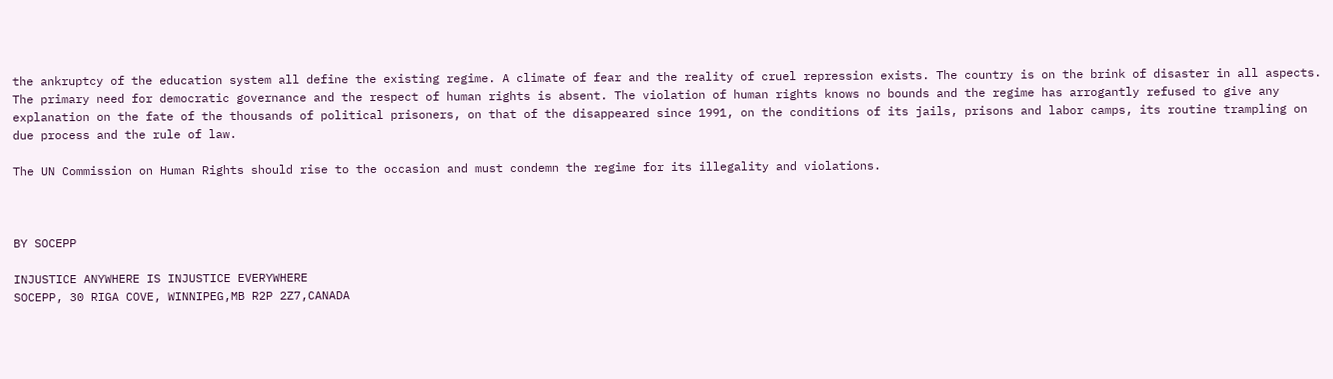the ankruptcy of the education system all define the existing regime. A climate of fear and the reality of cruel repression exists. The country is on the brink of disaster in all aspects. The primary need for democratic governance and the respect of human rights is absent. The violation of human rights knows no bounds and the regime has arrogantly refused to give any explanation on the fate of the thousands of political prisoners, on that of the disappeared since 1991, on the conditions of its jails, prisons and labor camps, its routine trampling on due process and the rule of law.

The UN Commission on Human Rights should rise to the occasion and must condemn the regime for its illegality and violations.



BY SOCEPP

INJUSTICE ANYWHERE IS INJUSTICE EVERYWHERE
SOCEPP, 30 RIGA COVE, WINNIPEG,MB R2P 2Z7,CANADA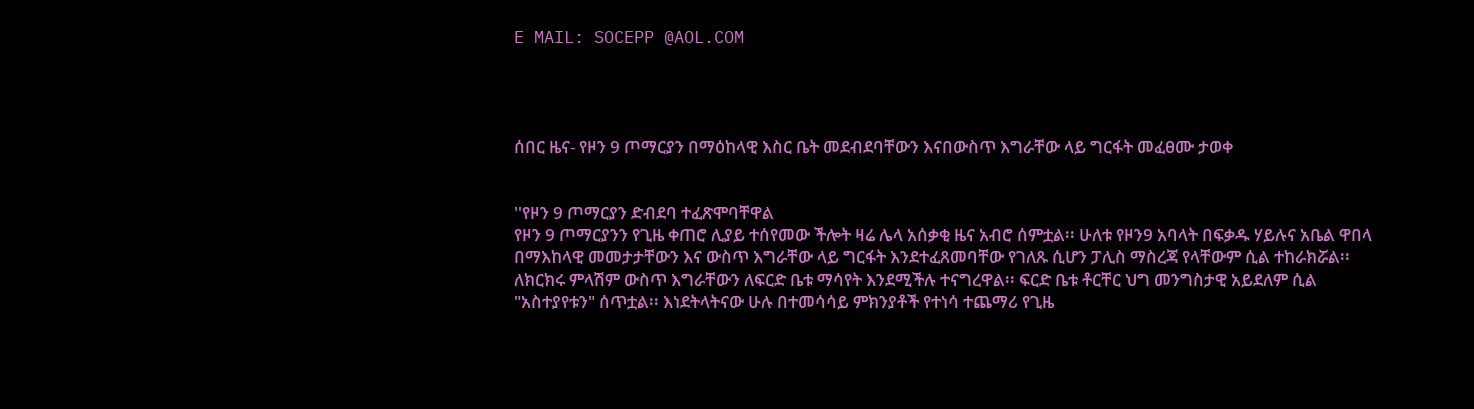E MAIL: SOCEPP @AOL.COM




ሰበር ዜና- የዞን 9 ጦማርያን በማዕከላዊ እስር ቤት መደብደባቸውን እናበውስጥ እግራቸው ላይ ግርፋት መፈፀሙ ታወቀ


''የዞን 9 ጦማርያን ድብደባ ተፈጽሞባቸዋል
የዞን 9 ጦማርያንን የጊዜ ቀጠሮ ሊያይ ተሰየመው ችሎት ዛሬ ሌላ አሰቃቂ ዜና አብሮ ሰምቷል፡፡ ሁለቱ የዞን9 አባላት በፍቃዱ ሃይሉና አቤል ዋበላ በማእከላዊ መመታታቸውን እና ውስጥ እግራቸው ላይ ግርፋት እንደተፈጸመባቸው የገለጹ ሲሆን ፓሊስ ማስረጃ የላቸውም ሲል ተከራክሯል፡፡ ለክርክሩ ምላሽም ውስጥ እግራቸውን ለፍርድ ቤቱ ማሳየት እንደሚችሉ ተናግረዋል፡፡ ፍርድ ቤቱ ቶርቸር ህግ መንግስታዊ አይደለም ሲል "አስተያየቱን" ሰጥቷል፡፡ እነደትላትናው ሁሉ በተመሳሳይ ምክንያቶች የተነሳ ተጨማሪ የጊዜ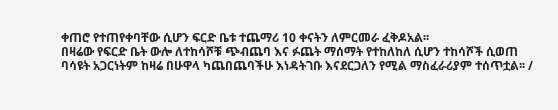ቀጠሮ የተጠየቀባቸው ሲሆን ፍርድ ቤቱ ተጨማሪ 10 ቀናትን ለምርመራ ፈቅዶአል፡፡
በዛሬው የፍርድ ቤት ውሎ ለተከሳሾቹ ጭብጨባ እና ፉጨት ማሰማት የተከለከለ ሲሆን ተከሳሾች ሲወጠ ባሳዩት አጋርነትም ከዛሬ በሁዋላ ካጨበጨባችሁ እነዳትገቡ እናደርጋለን የሚል ማስፈራሪያም ተሰጥቷል፡፡ /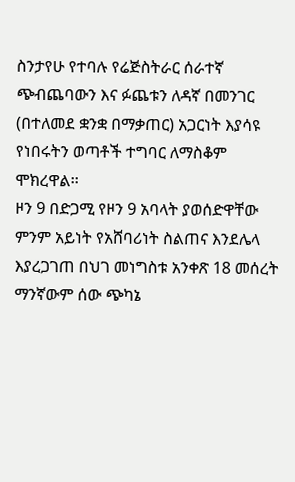ስንታየሁ የተባሉ የሬጅስትራር ሰራተኛ ጭብጨባውን እና ፉጨቱን ለዳኛ በመንገር (በተለመደ ቋንቋ በማቃጠር) አጋርነት እያሳዩ የነበሩትን ወጣቶች ተግባር ለማስቆም ሞክረዋል፡፡
ዞን 9 በድጋሚ የዞን 9 አባላት ያወሰድዋቸው ምንም አይነት የአሸባሪነት ስልጠና እንደሌላ እያረጋገጠ በህገ መነግስቱ አንቀጽ 18 መሰረት ማንኛውም ሰው ጭካኔ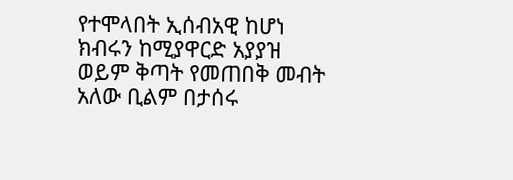የተሞላበት ኢሰብአዊ ከሆነ ክብሩን ከሚያዋርድ አያያዝ ወይም ቅጣት የመጠበቅ መብት አለው ቢልም በታሰሩ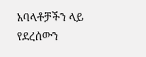አባላቶቻችን ላይ የደረሰውን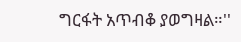ግርፋት አጥብቆ ያወግዛል።''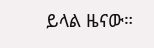ይላል ዜናው።